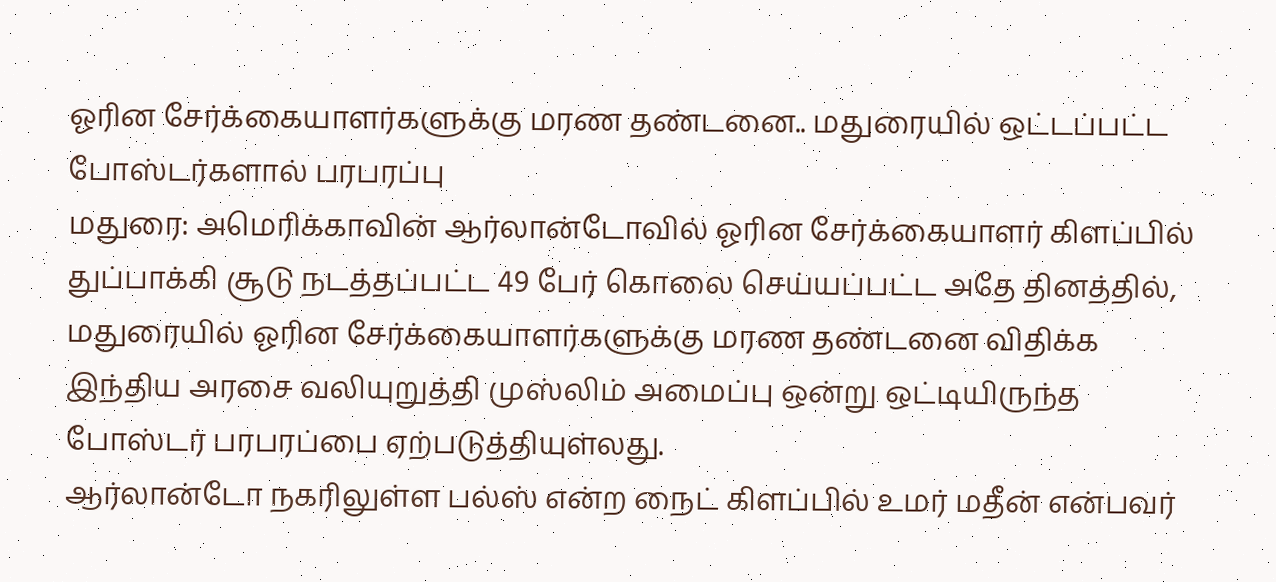ஓரின சேர்க்கையாளர்களுக்கு மரண தண்டனை.. மதுரையில் ஒட்டப்பட்ட போஸ்டர்களால் பரபரப்பு
மதுரை: அமெரிக்காவின் ஆர்லான்டோவில் ஓரின சேர்க்கையாளர் கிளப்பில் துப்பாக்கி சூடு நடத்தப்பட்ட 49 பேர் கொலை செய்யப்பட்ட அதே தினத்தில், மதுரையில் ஓரின சேர்க்கையாளர்களுக்கு மரண தண்டனை விதிக்க இந்திய அரசை வலியுறுத்தி முஸ்லிம் அமைப்பு ஒன்று ஒட்டியிருந்த போஸ்டர் பரபரப்பை ஏற்படுத்தியுள்லது.
ஆர்லான்டோ நகரிலுள்ள பல்ஸ் என்ற நைட் கிளப்பில் உமர் மதீன் என்பவர்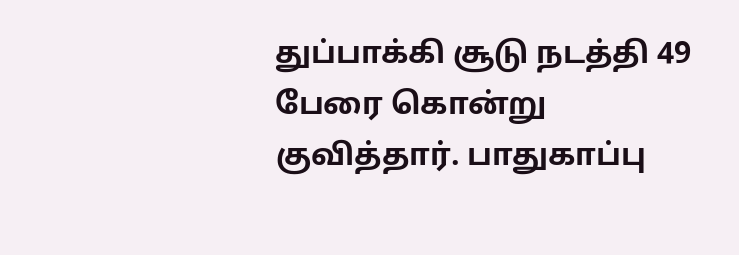துப்பாக்கி சூடு நடத்தி 49 பேரை கொன்று குவித்தார். பாதுகாப்பு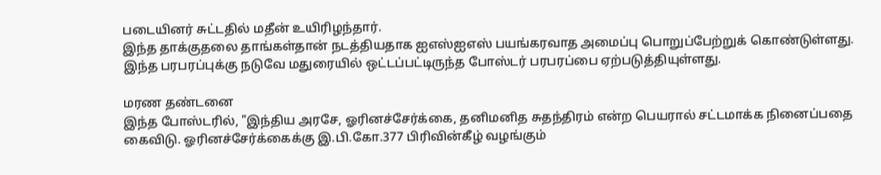படையினர் சுட்டதில் மதீன் உயிரிழந்தார்.
இந்த தாக்குதலை தாங்கள்தான் நடத்தியதாக ஐஎஸ்ஐஎஸ் பயங்கரவாத அமைப்பு பொறுப்பேற்றுக் கொண்டுள்ளது. இந்த பரபரப்புக்கு நடுவே மதுரையில் ஒட்டப்பட்டிருந்த போஸ்டர் பரபரப்பை ஏற்படுத்தியுள்ளது.

மரண தண்டனை
இந்த போஸ்டரில், "இந்திய அரசே, ஓரினச்சேர்க்கை, தனிமனித சுதந்திரம் என்ற பெயரால் சட்டமாக்க நினைப்பதை கைவிடு. ஓரினச்சேர்க்கைக்கு இ.பி.கோ.377 பிரிவின்கீழ் வழங்கும்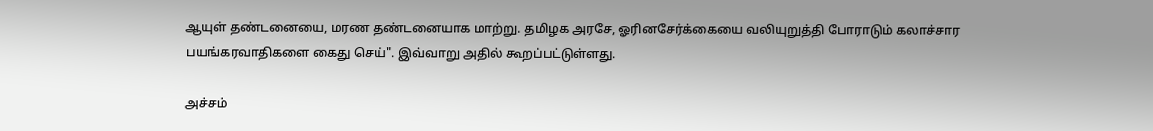ஆயுள் தண்டனையை, மரண தண்டனையாக மாற்று. தமிழக அரசே, ஓரினசேர்க்கையை வலியுறுத்தி போராடும் கலாச்சார பயங்கரவாதிகளை கைது செய்". இவ்வாறு அதில் கூறப்பட்டுள்ளது.

அச்சம்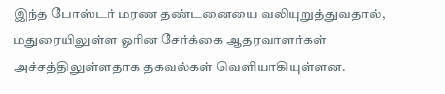இந்த போஸ்டர் மரண தண்டனையை வலியுறுத்துவதால், மதுரையிலுள்ள ஓரின சேர்க்கை ஆதரவாளர்கள் அச்சத்திலுள்ளதாக தகவல்கள் வெளியாகியுள்ளன.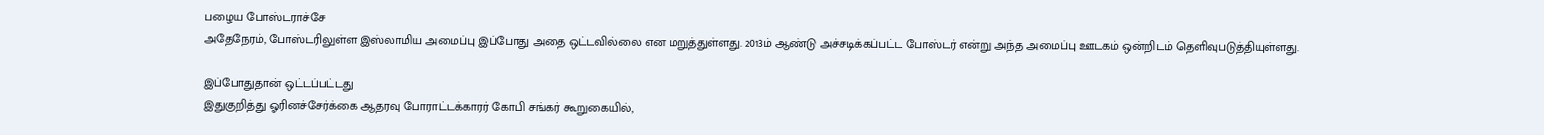பழைய போஸ்டராச்சே
அதேநேரம், போஸ்டரிலுள்ள இஸ்லாமிய அமைப்பு இப்போது அதை ஒட்டவில்லை என மறுத்துள்ளது. 2013ம் ஆண்டு அச்சடிக்கப்பட்ட போஸ்டர் என்று அந்த அமைப்பு ஊடகம் ஒன்றிடம் தெளிவுபடுத்தியுள்ளது.

இப்போதுதான் ஒட்டப்பட்டது
இதுகுறித்து ஓரினச்சேர்க்கை ஆதரவு போராட்டக்காரர் கோபி சங்கர் கூறுகையில்,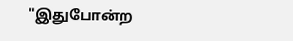"இதுபோன்ற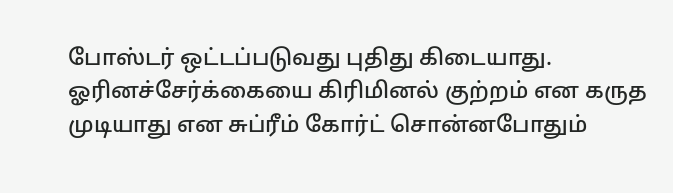போஸ்டர் ஒட்டப்படுவது புதிது கிடையாது. ஓரினச்சேர்க்கையை கிரிமினல் குற்றம் என கருத முடியாது என சுப்ரீம் கோர்ட் சொன்னபோதும்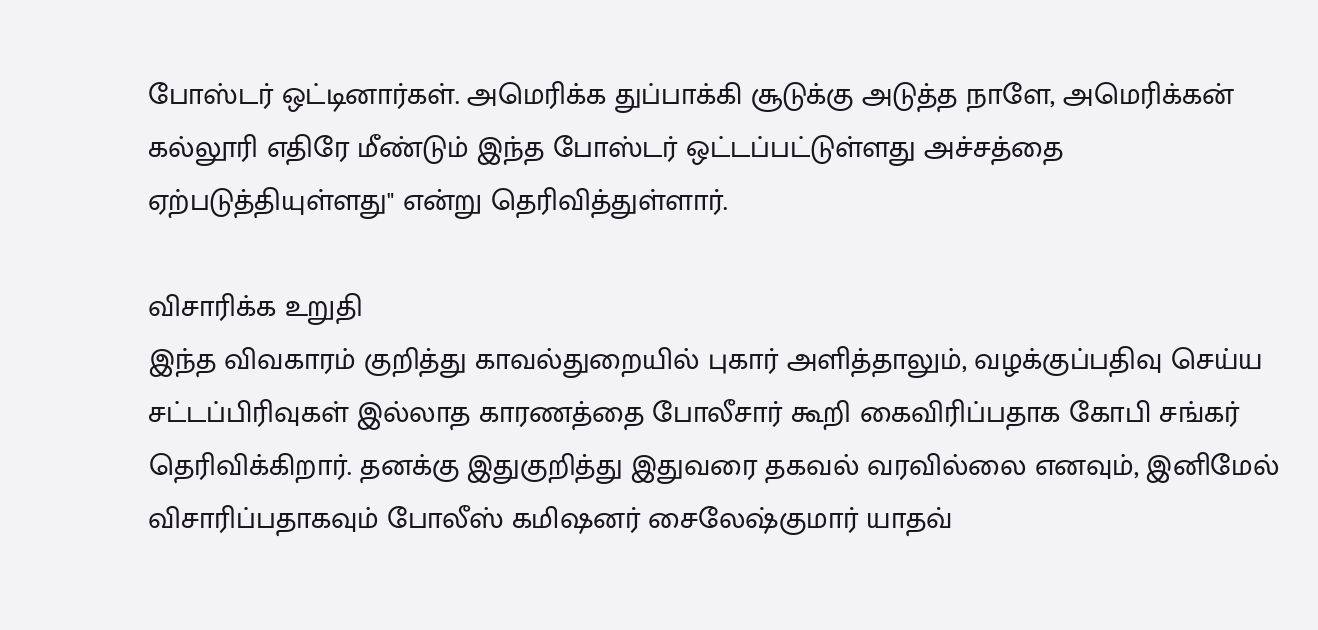போஸ்டர் ஒட்டினார்கள். அமெரிக்க துப்பாக்கி சூடுக்கு அடுத்த நாளே, அமெரிக்கன் கல்லூரி எதிரே மீண்டும் இந்த போஸ்டர் ஒட்டப்பட்டுள்ளது அச்சத்தை ஏற்படுத்தியுள்ளது" என்று தெரிவித்துள்ளார்.

விசாரிக்க உறுதி
இந்த விவகாரம் குறித்து காவல்துறையில் புகார் அளித்தாலும், வழக்குப்பதிவு செய்ய சட்டப்பிரிவுகள் இல்லாத காரணத்தை போலீசார் கூறி கைவிரிப்பதாக கோபி சங்கர் தெரிவிக்கிறார். தனக்கு இதுகுறித்து இதுவரை தகவல் வரவில்லை எனவும், இனிமேல் விசாரிப்பதாகவும் போலீஸ் கமிஷனர் சைலேஷ்குமார் யாதவ்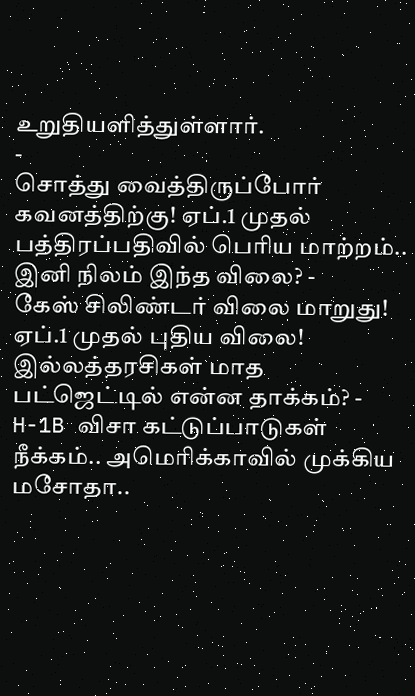உறுதியளித்துள்ளார்.
-
சொத்து வைத்திருப்போர் கவனத்திற்கு! ஏப்.1 முதல் பத்திரப்பதிவில் பெரிய மாற்றம்.. இனி நிலம் இந்த விலை? -
கேஸ் சிலிண்டர் விலை மாறுது! ஏப்.1 முதல் புதிய விலை! இல்லத்தரசிகள் மாத பட்ஜெட்டில் என்ன தாக்கம்? -
H-1B விசா கட்டுப்பாடுகள் நீக்கம்.. அமெரிக்காவில் முக்கிய மசோதா..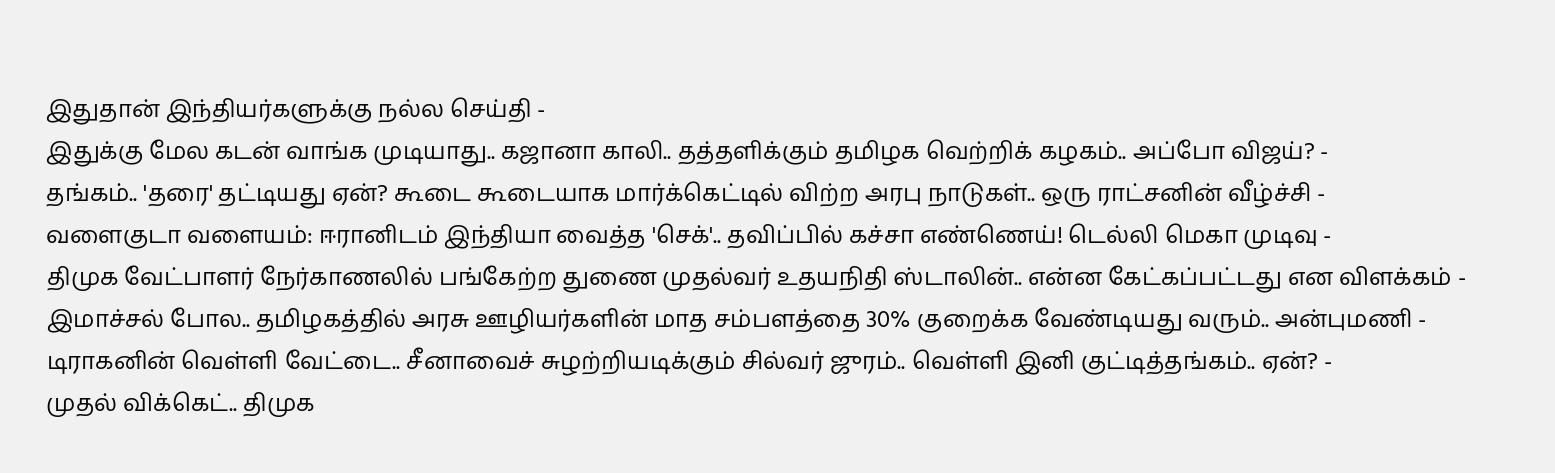இதுதான் இந்தியர்களுக்கு நல்ல செய்தி -
இதுக்கு மேல கடன் வாங்க முடியாது.. கஜானா காலி.. தத்தளிக்கும் தமிழக வெற்றிக் கழகம்.. அப்போ விஜய்? -
தங்கம்.. 'தரை' தட்டியது ஏன்? கூடை கூடையாக மார்க்கெட்டில் விற்ற அரபு நாடுகள்.. ஒரு ராட்சனின் வீழ்ச்சி -
வளைகுடா வளையம்: ஈரானிடம் இந்தியா வைத்த 'செக்'.. தவிப்பில் கச்சா எண்ணெய்! டெல்லி மெகா முடிவு -
திமுக வேட்பாளர் நேர்காணலில் பங்கேற்ற துணை முதல்வர் உதயநிதி ஸ்டாலின்.. என்ன கேட்கப்பட்டது என விளக்கம் -
இமாச்சல் போல.. தமிழகத்தில் அரசு ஊழியர்களின் மாத சம்பளத்தை 30% குறைக்க வேண்டியது வரும்.. அன்புமணி -
டிராகனின் வெள்ளி வேட்டை.. சீனாவைச் சுழற்றியடிக்கும் சில்வர் ஜுரம்.. வெள்ளி இனி குட்டித்தங்கம்.. ஏன்? -
முதல் விக்கெட்.. திமுக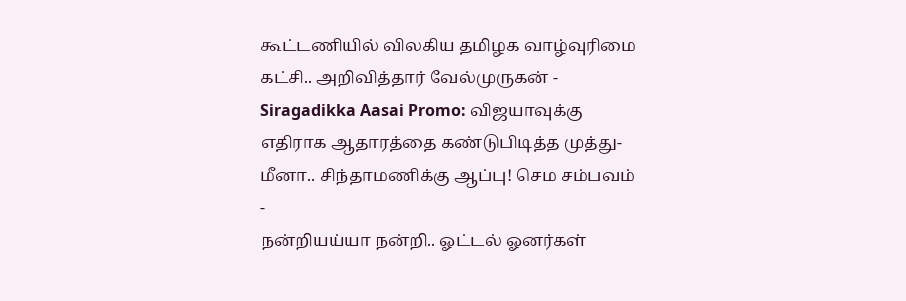கூட்டணியில் விலகிய தமிழக வாழ்வுரிமை கட்சி.. அறிவித்தார் வேல்முருகன் -
Siragadikka Aasai Promo: விஜயாவுக்கு எதிராக ஆதாரத்தை கண்டுபிடித்த முத்து- மீனா.. சிந்தாமணிக்கு ஆப்பு! செம சம்பவம் -
நன்றியய்யா நன்றி.. ஓட்டல் ஓனர்கள்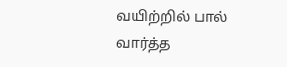வயிற்றில் பால் வார்த்த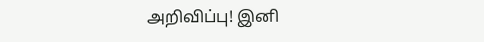அறிவிப்பு! இனி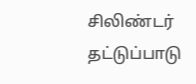சிலிண்டர் தட்டுப்பாடு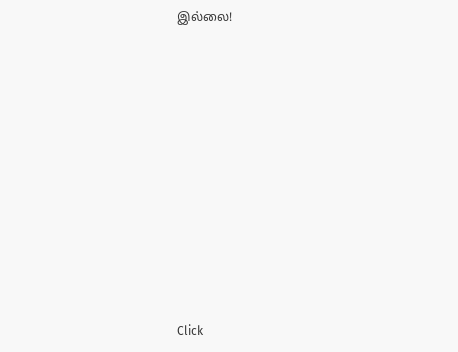இல்லை!












Click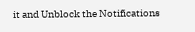it and Unblock the Notifications